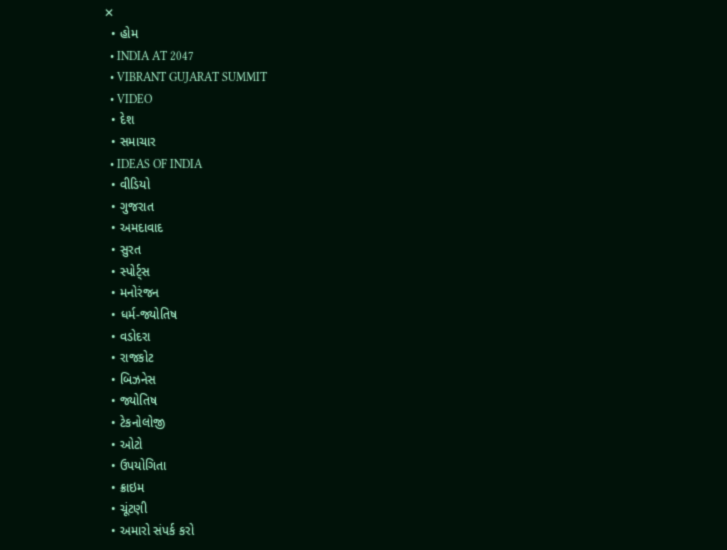✕
  • હોમ
  • INDIA AT 2047
  • VIBRANT GUJARAT SUMMIT
  • VIDEO
  • દેશ
  • સમાચાર
  • IDEAS OF INDIA
  • વીડિયો
  • ગુજરાત
  • અમદાવાદ
  • સુરત
  • સ્પોર્ટ્સ
  • મનોરંજન
  • ધર્મ-જ્યોતિષ
  • વડોદરા
  • રાજકોટ
  • બિઝનેસ
  • જ્યોતિષ
  • ટેકનોલોજી
  • ઓટો
  • ઉપયોગિતા
  • ક્રાઇમ
  • ચૂંટણી
  • અમારો સંપર્ક કરો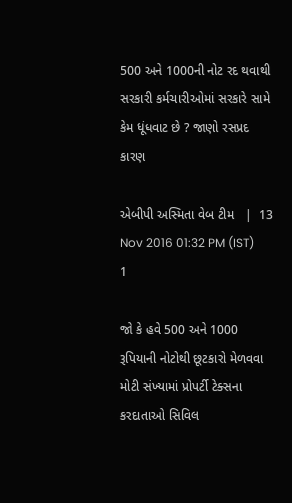500 અને 1000ની નોટ રદ થવાથી સરકારી કર્મચારીઓમાં સરકારે સામે કેમ ધૂંધવાટ છે ? જાણો રસપ્રદ કારણ

એબીપી અસ્મિતા વેબ ટીમ   |  13 Nov 2016 01:32 PM (IST)
1

જો કે હવે 500 અને 1000 રૂપિયાની નોટોથી છૂટકારો મેળવવા મોટી સંખ્યામાં પ્રોપર્ટી ટેક્સના કરદાતાઓ સિવિલ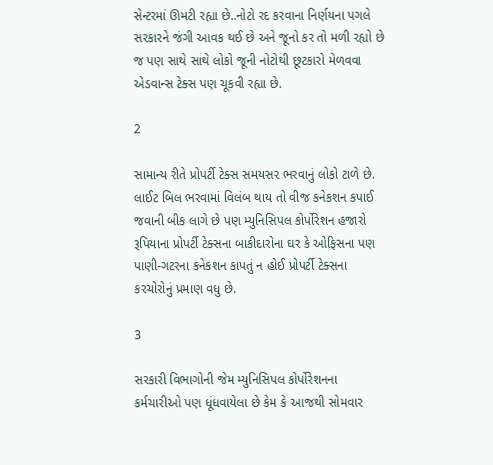સેન્ટરમાં ઊમટી રહ્યા છે..નોટો રદ કરવાના નિર્ણયના પગલે સરકારને જંગી આવક થઈ છે અને જૂનો કર તો મળી રહ્યો છે જ પણ સાથે સાથે લોકો જૂની નોટોથી છૂટકારો મેળવવા એડવાન્સ ટેક્સ પણ ચૂકવી રહ્યા છે.

2

સામાન્ય રીતે પ્રોપર્ટી ટેક્સ સમયસર ભરવાનું લોકો ટાળે છે. લાઈટ બિલ ભરવામાં વિલંબ થાય તો વીજ કનેકશન કપાઈ જવાની બીક લાગે છે પણ મ્યુનિસિપલ કોર્પોરેશન હજારો રૂપિયાના પ્રોપર્ટી ટેક્સના બાકીદારોના ઘર કે ઓફિસના પણ પાણી-ગટરના કનેકશન કાપતું ન હોઈ પ્રોપર્ટી ટેક્સના કરચોરોનું પ્રમાણ વધુ છે.

3

સરકારી વિભાગોની જેમ મ્યુનિસિપલ કોર્પોરેશનના કર્મચારીઓ પણ ધૂંધવાયેલા છે કેમ કે આજથી સોમવાર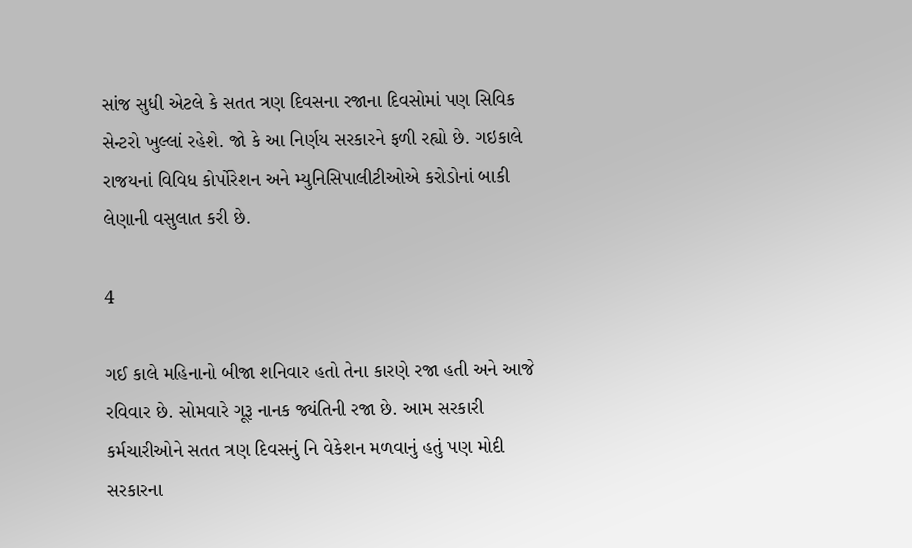સાંજ સુધી એટલે કે સતત ત્રણ દિવસના રજાના દિવસોમાં પણ સિવિક સેન્ટરો ખુલ્લાં રહેશે. જો કે આ નિર્ણય સરકારને ફળી રહ્યો છે. ગઇકાલે રાજયનાં વિવિધ કોર્પોરેશન અને મ્યુનિસિપાલીટીઓએ કરોડોનાં બાકી લેણાની વસુલાત કરી છે.

4

ગઈ કાલે મહિનાનો બીજા શનિવાર હતો તેના કારણે રજા હતી અને આજે રવિવાર છે. સોમવારે ગૂરૂ નાનક જ્યંતિની રજા છે. આમ સરકારી કર્મચારીઓને સતત ત્રણ દિવસનું નિ વેકેશન મળવાનું હતું પણ મોદી સરકારના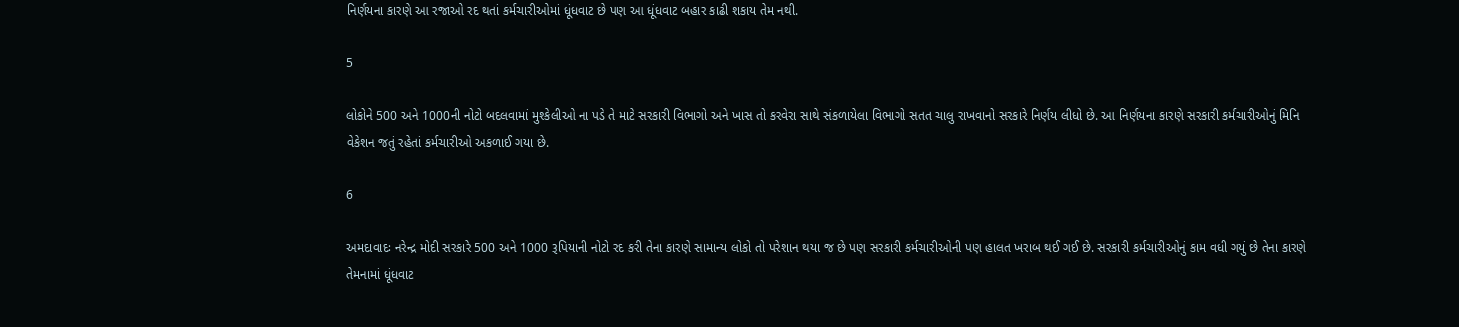નિર્ણયના કારણે આ રજાઓ રદ થતાં કર્મચારીઓમાં ધૂંધવાટ છે પણ આ ધૂંધવાટ બહાર કાઢી શકાય તેમ નથી.

5

લોકોને 500 અને 1000ની નોટો બદલવામાં મુશ્કેલીઓ ના પડે તે માટે સરકારી વિભાગો અને ખાસ તો કરવેરા સાથે સંકળાયેલા વિભાગો સતત ચાલુ રાખવાનો સરકારે નિર્ણય લીધો છે. આ નિર્ણયના કારણે સરકારી કર્મચારીઓનું મિનિ વેકેશન જતું રહેતાં કર્મચારીઓ અકળાઈ ગયા છે.

6

અમદાવાદઃ નરેન્દ્ર મોદી સરકારે 500 અને 1000 રૂપિયાની નોટો રદ કરી તેના કારણે સામાન્ય લોકો તો પરેશાન થયા જ છે પણ સરકારી કર્મચારીઓની પણ હાલત ખરાબ થઈ ગઈ છે. સરકારી કર્મચારીઓનું કામ વધી ગયું છે તેના કારણે તેમનામાં ધૂંધવાટ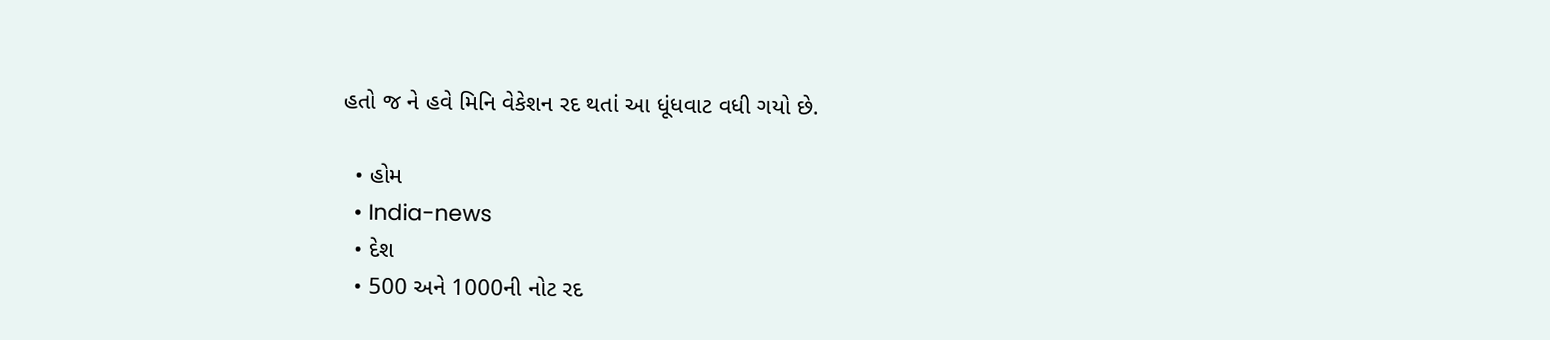હતો જ ને હવે મિનિ વેકેશન રદ થતાં આ ધૂંધવાટ વધી ગયો છે.

  • હોમ
  • India-news
  • દેશ
  • 500 અને 1000ની નોટ રદ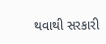થવાથી સરકારી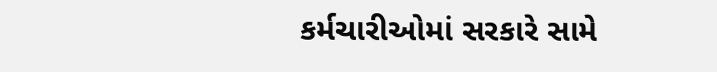કર્મચારીઓમાં સરકારે સામે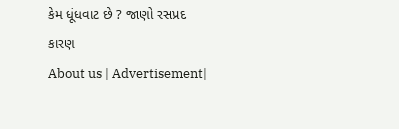કેમ ધૂંધવાટ છે ? જાણો રસપ્રદ કારણ
About us | Advertisement|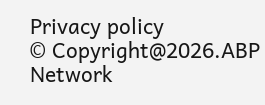Privacy policy
© Copyright@2026.ABP Network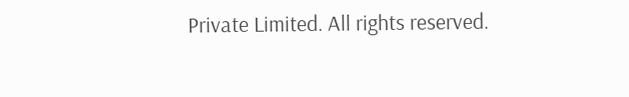Private Limited. All rights reserved.